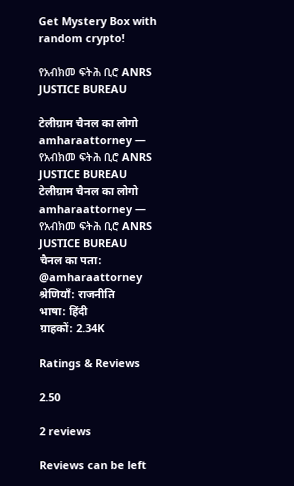Get Mystery Box with random crypto!

የአብክመ ፍትሕ ቢሮ ANRS JUSTICE BUREAU

टेलीग्राम चैनल का लोगो amharaattorney — የአብክመ ፍትሕ ቢሮ ANRS JUSTICE BUREAU
टेलीग्राम चैनल का लोगो amharaattorney — የአብክመ ፍትሕ ቢሮ ANRS JUSTICE BUREAU
चैनल का पता: @amharaattorney
श्रेणियाँ: राजनीति
भाषा: हिंदी
ग्राहकों: 2.34K

Ratings & Reviews

2.50

2 reviews

Reviews can be left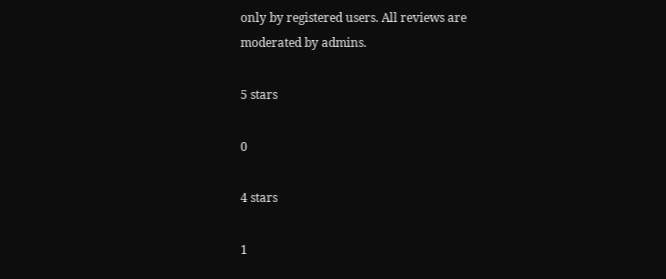only by registered users. All reviews are moderated by admins.

5 stars

0

4 stars

1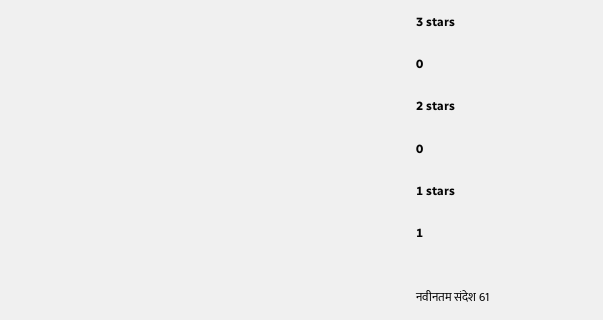3 stars

0

2 stars

0

1 stars

1


नवीनतम संदेश 61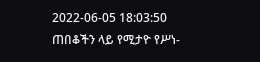2022-06-05 18:03:50
ጠበቆችን ላይ የሚታዮ የሥነ-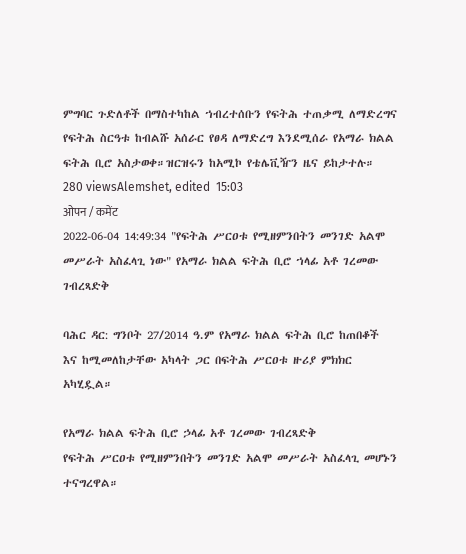ምግባር ጉድለቶች በማስተካከል ኀብረተሰቡን የፍትሕ ተጠቃሚ ለማድረግና የፍትሕ ስርዓቱ ከብልሹ አሰራር የፀዳ ለማድረግ እንደሚሰራ የአማራ ክልል ፍትሕ ቢሮ አስታወቀ።ዝርዝሩን ከአሚኮ የቴሌቪዥን ዜና ይከታተሉ።
280 viewsAlemshet, edited  15:03
ओपन / कमेंट
2022-06-04 14:49:34 "የፍትሕ ሥርዐቱ የሚዘምንበትን መንገድ አልሞ መሥራት አስፈላጊ ነው" የአማራ ክልል ፍትሕ ቢሮ ኀላፊ አቶ ገረመው ገብረጻድቅ

ባሕር ዳር: ግንቦት 27/2014 ዓ.ም የአማራ ክልል ፍትሕ ቢሮ ከጠበቆች እና ከሚመለከታቸው አካላት ጋር በፍትሕ ሥርዐቱ ዙሪያ ምክክር አካሂዷል።

የአማራ ክልል ፍትሕ ቢሮ ኃላፊ አቶ ገረመው ገብረጻድቅ
የፍትሕ ሥርዐቱ የሚዘምንበትን መንገድ አልሞ መሥራት አስፈላጊ መሆኑን ተናግረዋል።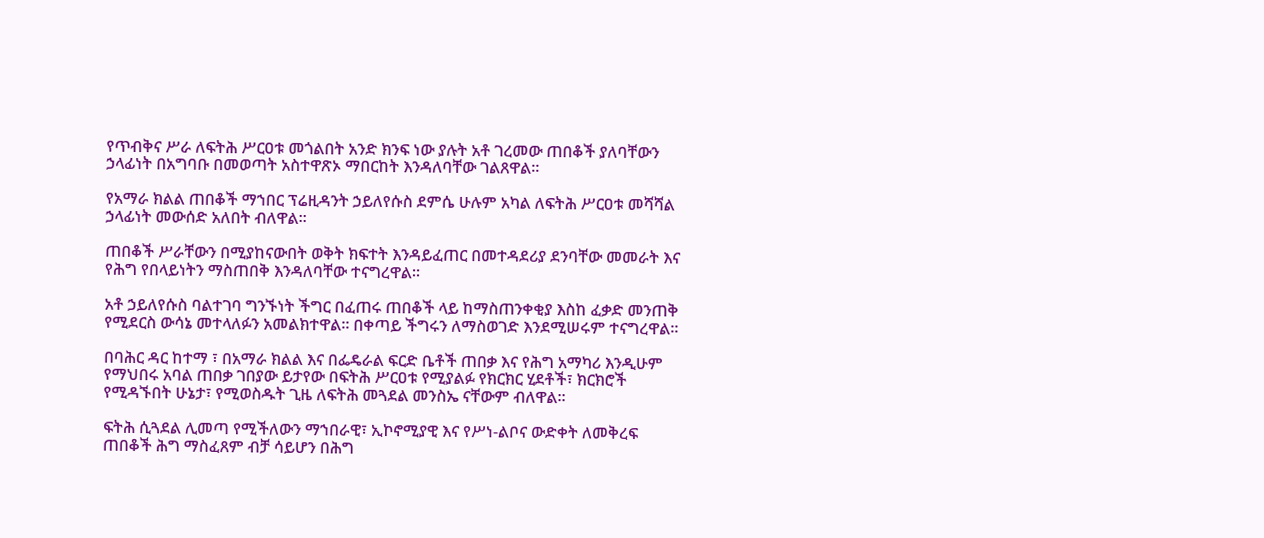የጥብቅና ሥራ ለፍትሕ ሥርዐቱ መጎልበት አንድ ክንፍ ነው ያሉት አቶ ገረመው ጠበቆች ያለባቸውን ኃላፊነት በአግባቡ በመወጣት አስተዋጽኦ ማበርከት እንዳለባቸው ገልጸዋል።

የአማራ ክልል ጠበቆች ማኀበር ፕሬዚዳንት ኃይለየሱስ ደምሴ ሁሉም አካል ለፍትሕ ሥርዐቱ መሻሻል ኃላፊነት መውሰድ አለበት ብለዋል።

ጠበቆች ሥራቸውን በሚያከናውበት ወቅት ክፍተት እንዳይፈጠር በመተዳደሪያ ደንባቸው መመራት እና የሕግ የበላይነትን ማስጠበቅ እንዳለባቸው ተናግረዋል።

አቶ ኃይለየሱስ ባልተገባ ግንኙነት ችግር በፈጠሩ ጠበቆች ላይ ከማስጠንቀቂያ እስከ ፈቃድ መንጠቅ የሚደርስ ውሳኔ መተላለፉን አመልክተዋል፡፡ በቀጣይ ችግሩን ለማስወገድ እንደሚሠሩም ተናግረዋል።

በባሕር ዳር ከተማ ፣ በአማራ ክልል እና በፌዴራል ፍርድ ቤቶች ጠበቃ እና የሕግ አማካሪ እንዲሁም የማህበሩ አባል ጠበቃ ገበያው ይታየው በፍትሕ ሥርዐቱ የሚያልፉ የክርክር ሂደቶች፣ ክርክሮች የሚዳኙበት ሁኔታ፣ የሚወስዱት ጊዜ ለፍትሕ መጓደል መንስኤ ናቸውም ብለዋል።

ፍትሕ ሲጓደል ሊመጣ የሚችለውን ማኀበራዊ፣ ኢኮኖሚያዊ እና የሥነ-ልቦና ውድቀት ለመቅረፍ ጠበቆች ሕግ ማስፈጸም ብቻ ሳይሆን በሕግ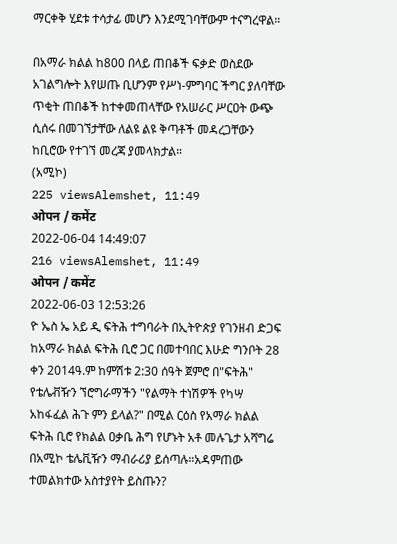ማርቀቅ ሂደቱ ተሳታፊ መሆን እንደሚገባቸውም ተናግረዋል።

በአማራ ክልል ከ800 በላይ ጠበቆች ፍቃድ ወስደው አገልግሎት እየሠጡ ቢሆንም የሥነ-ምግባር ችግር ያለባቸው ጥቂት ጠበቆች ከተቀመጠላቸው የአሠራር ሥርዐት ውጭ ሲሰሩ በመገኘታቸው ለልዩ ልዩ ቅጣቶች መዳረጋቸውን ከቢሮው የተገኘ መረጃ ያመላክታል።
(አሚኮ)
225 viewsAlemshet, 11:49
ओपन / कमेंट
2022-06-04 14:49:07
216 viewsAlemshet, 11:49
ओपन / कमेंट
2022-06-03 12:53:26
ዮ ኤስ ኤ አይ ዲ ፍትሕ ተግባራት በኢትዮጵያ የገንዘብ ድጋፍ ከአማራ ክልል ፍትሕ ቢሮ ጋር በመተባበር እሁድ ግንቦት 28 ቀን 2014ዓ.ም ከምሽቱ 2:30 ሰዓት ጀምሮ በ"ፍትሕ" የቴሌቭዥን ኘሮግራማችን "የልማት ተነሽዎች የካሣ አከፋፈል ሕጉ ምን ይላል?" በሚል ርዕስ የአማራ ክልል ፍትሕ ቢሮ የክልል ዐቃቤ ሕግ የሆኑት አቶ መሉጌታ አሻግሬ በአሚኮ ቴሌቪዥን ማብራሪያ ይሰጣሉ።አዳምጠው ተመልክተው አስተያየት ይስጡን?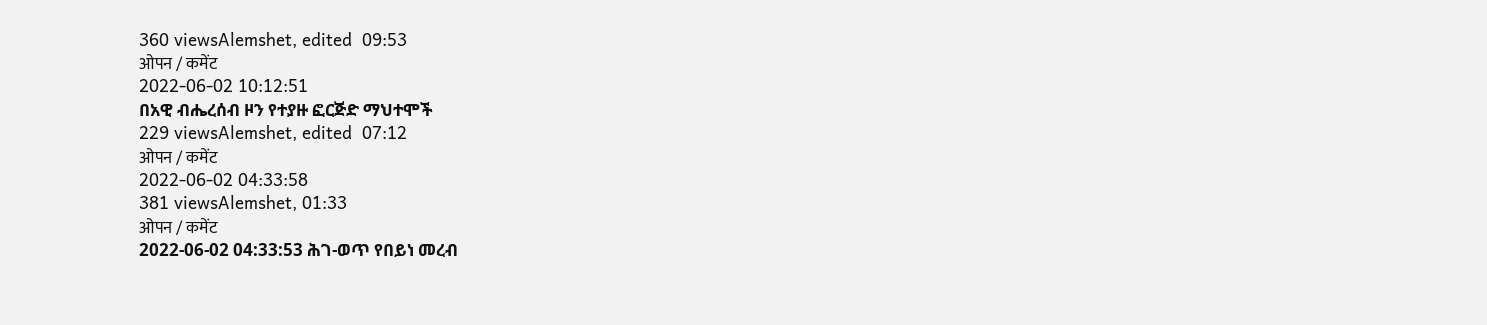360 viewsAlemshet, edited  09:53
ओपन / कमेंट
2022-06-02 10:12:51
በአዊ ብሔረሰብ ዞን የተያዙ ፎርጅድ ማህተሞች
229 viewsAlemshet, edited  07:12
ओपन / कमेंट
2022-06-02 04:33:58
381 viewsAlemshet, 01:33
ओपन / कमेंट
2022-06-02 04:33:53 ሕገ-ወጥ የበይነ መረብ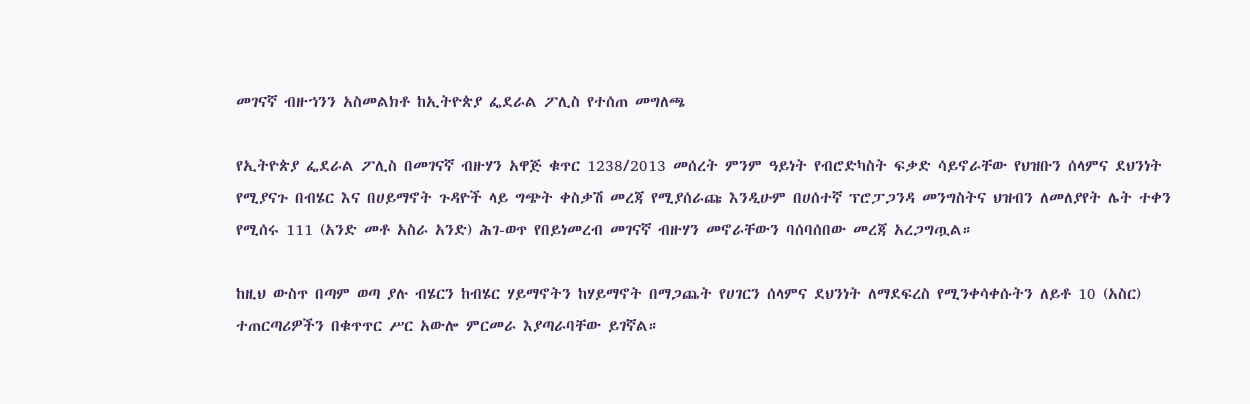መገናኛ ብዙኀንን አስመልክቶ ከኢትዮጵያ ፌደራል ፖሊስ የተሰጠ መግለጫ

የኢትዮጵያ ፌደራል ፖሊስ በመገናኛ ብዙሃን አዋጅ ቁጥር 1238/2013 መሰረት ምንም ዓይነት የብሮድካስት ፍቃድ ሳይኖራቸው የህዝቡን ሰላምና ደህንነት የሚያናጉ በብሄር እና በሀይማኖት ጉዳዮች ላይ ግጭት ቀስቃሽ መረጃ የሚያሰራጩ እንዲሁም በሀሰተኛ ፕሮፓጋንዳ መንግስትና ህዝብን ለመለያየት ሌት ተቀን የሚሰሩ 111 (አንድ መቶ አስራ አንድ) ሕገ-ወጥ የበይነመረብ መገናኛ ብዙሃን መኖራቸውን ባሰባሰበው መረጃ አረጋግጧል።

ከዚህ ውስጥ በጣም ወጣ ያሉ ብሄርን ከብሄር ሃይማኖትን ከሃይማኖት በማጋጨት የሀገርን ሰላምና ደህንነት ለማደፍረስ የሚንቀሳቀሱትን ለይቶ 10 (አስር) ተጠርጣሪዎችን በቁጥጥር ሥር አውሎ ምርመራ እያጣራባቸው ይገኛል።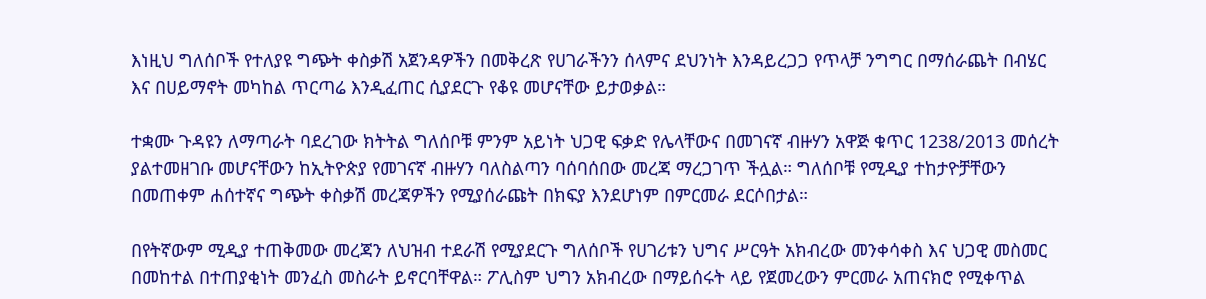እነዚህ ግለሰቦች የተለያዩ ግጭት ቀስቃሽ አጀንዳዎችን በመቅረጽ የሀገራችንን ሰላምና ደህንነት እንዳይረጋጋ የጥላቻ ንግግር በማሰራጨት በብሄር እና በሀይማኖት መካከል ጥርጣሬ እንዲፈጠር ሲያደርጉ የቆዩ መሆናቸው ይታወቃል።

ተቋሙ ጉዳዩን ለማጣራት ባደረገው ክትትል ግለሰቦቹ ምንም አይነት ህጋዊ ፍቃድ የሌላቸውና በመገናኛ ብዙሃን አዋጅ ቁጥር 1238/2013 መሰረት ያልተመዘገቡ መሆናቸውን ከኢትዮጵያ የመገናኛ ብዙሃን ባለስልጣን ባሰባሰበው መረጃ ማረጋገጥ ችሏል። ግለሰቦቹ የሚዲያ ተከታዮቻቸውን በመጠቀም ሐሰተኛና ግጭት ቀስቃሽ መረጃዎችን የሚያሰራጩት በክፍያ እንደሆነም በምርመራ ደርሶበታል።

በየትኛውም ሚዲያ ተጠቅመው መረጃን ለህዝብ ተደራሽ የሚያደርጉ ግለሰቦች የሀገሪቱን ህግና ሥርዓት አክብረው መንቀሳቀስ እና ህጋዊ መስመር በመከተል በተጠያቂነት መንፈስ መስራት ይኖርባቸዋል። ፖሊስም ህግን አክብረው በማይሰሩት ላይ የጀመረውን ምርመራ አጠናክሮ የሚቀጥል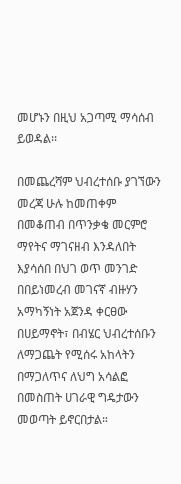መሆኑን በዚህ አጋጣሚ ማሳሰብ ይወዳል፡፡

በመጨረሻም ህብረተሰቡ ያገኘውን መረጃ ሁሉ ከመጠቀም በመቆጠብ በጥንቃቄ መርምሮ ማየትና ማገናዘብ እንዳለበት እያሳሰበ በህገ ወጥ መንገድ በበይነመረብ መገናኛ ብዙሃን አማካኝነት አጀንዳ ቀርፀው በሀይማኖት፣ በብሄር ህብረተሰቡን ለማጋጨት የሚሰሩ አከላትን በማጋለጥና ለህግ አሳልፎ በመስጠት ሀገራዊ ግዴታውን መወጣት ይኖርበታል።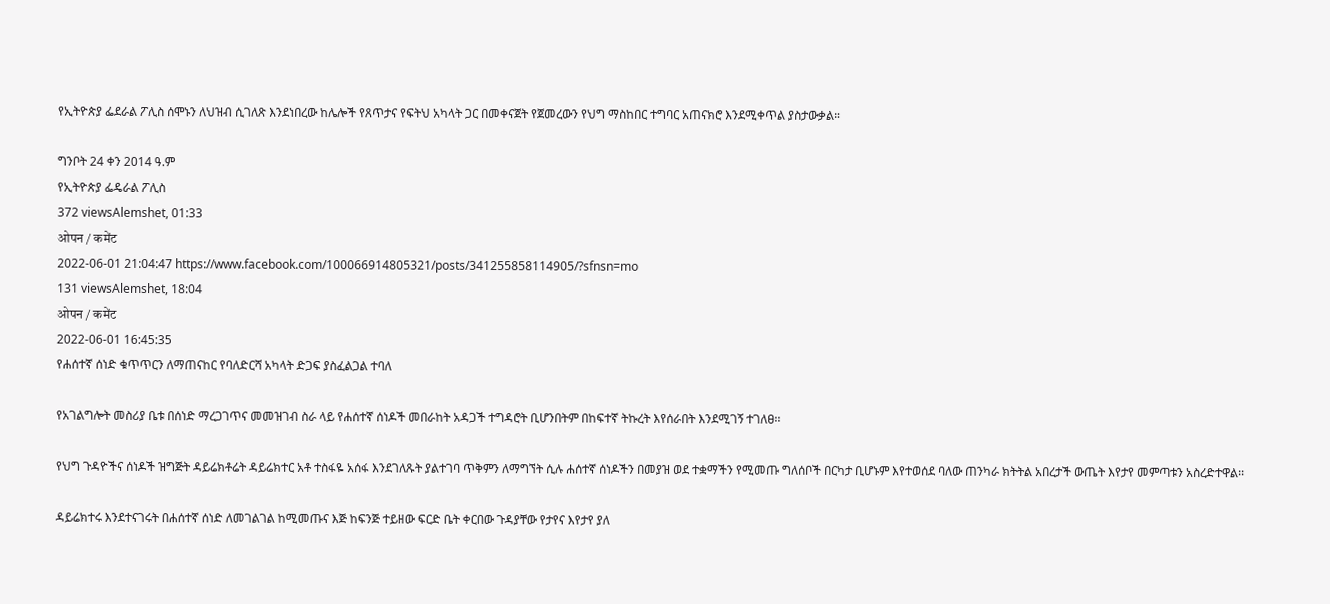የኢትዮጵያ ፌደራል ፖሊስ ሰሞኑን ለህዝብ ሲገለጽ እንደነበረው ከሌሎች የጸጥታና የፍትህ አካላት ጋር በመቀናጀት የጀመረውን የህግ ማስከበር ተግባር አጠናክሮ እንደሚቀጥል ያስታውቃል።

ግንቦት 24 ቀን 2014 ዓ.ም
የኢትዮጵያ ፌዴራል ፖሊስ
372 viewsAlemshet, 01:33
ओपन / कमेंट
2022-06-01 21:04:47 https://www.facebook.com/100066914805321/posts/341255858114905/?sfnsn=mo
131 viewsAlemshet, 18:04
ओपन / कमेंट
2022-06-01 16:45:35
የሐሰተኛ ሰነድ ቁጥጥርን ለማጠናከር የባለድርሻ አካላት ድጋፍ ያስፈልጋል ተባለ

የአገልግሎት መስሪያ ቤቱ በሰነድ ማረጋገጥና መመዝገብ ስራ ላይ የሐሰተኛ ሰነዶች መበራከት አዳጋች ተግዳሮት ቢሆንበትም በከፍተኛ ትኩረት እየሰራበት እንደሚገኝ ተገለፀ፡፡

የህግ ጉዳዮችና ሰነዶች ዝግጅት ዳይሬክቶሬት ዳይሬክተር አቶ ተስፋዬ አሰፋ እንደገለጹት ያልተገባ ጥቅምን ለማግኘት ሲሉ ሐሰተኛ ሰነዶችን በመያዝ ወደ ተቋማችን የሚመጡ ግለሰቦች በርካታ ቢሆኑም እየተወሰደ ባለው ጠንካራ ክትትል አበረታች ውጤት እየታየ መምጣቱን አስረድተዋል፡፡

ዳይሬክተሩ እንደተናገሩት በሐሰተኛ ሰነድ ለመገልገል ከሚመጡና እጅ ከፍንጅ ተይዘው ፍርድ ቤት ቀርበው ጉዳያቸው የታየና እየታየ ያለ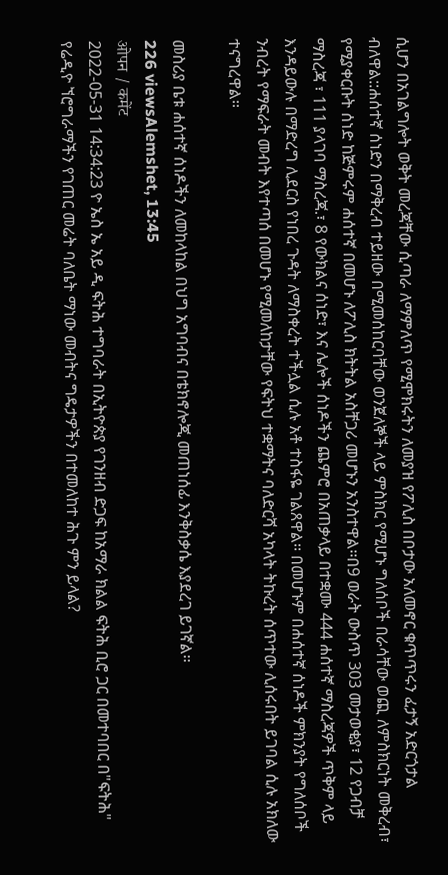ሲሆን በአገልግሎት ወቅት መረጃቸው ሲጣራ ለማምለጥ የሚሞክሩትን ለመያዝ የፖሊስ በቦታው አለመኖር ቁጥጥሩን ፈታኝ አድርጎታል ብለዋል::ሐሰተኛ ሰነድን በማቅረብ ተይዘው በሚመሰከርባቸው ወንጀለኞች ላይ ምስክር የሚሆኑ ግለሰቦች በራሳቸው ወጪ ለምስክርነት መቅረብ፣ የሚያቀርቡት ሰነድ ከጅምሩም ሐሰተኛ በመሆኑ ለፖሊስ ክትትል አስቸጋሪ መሆኑን አንስተዋል፡፡በ9 ወራት ውስጥ 303 መታወቂያ፣ 12 የጋብቻ ማስረጃ ፣ 111 ያላገባ ማስረጃ.፣ 8 የውክልና ሰነድ፣ እና ሌሎች ሰነዶችን ጨምሮ በአጠቃላይ በተቋሙ 444 ሐሰተኛ ማስረጃዎች ጥቅም ላይ እንዳይውሉ በማድረግ ሊደርስ የነበረ ጉዳት ለማስቀረት ተችሏል ሲሉ አቶ ተስፋዬ ገልጸዋል፡፡ በመሆኑም በሐሰተኛ ሰነዶች ምክንያት የግለሰቦች ንብረት የማፍራት መብት እየተጣሰ በመሆኑ የሚመለከታቸው የፍትህ ተቋማትና ባለድርሻ አካላት ትኩረት ሰጥተው ሊሰሩበት ይገባል ሲሉ አክለው ተናግረዋል፡፡

መስሪያ ቤቱ ሐሰተኛ ሰነዶችን ለመከላከል በህግ አግባብና በቴክኖሎጂ መጠነሰፊ እንቅስቃሴ እያደረገ ይገኛል፡፡
226 viewsAlemshet, 13:45
ओपन / कमेंट
2022-05-31 14:34:23 ዮ ኤስ ኤ አይ ዲ ፍትሕ ተግባራት በኢትዮጵያ የገንዘብ ድጋፍ ከአማራ ክልል ፍትሕ ቢሮ ጋር በመተባበር በ"ፍትሕ" የሬዲዮ ኘሮግራማችን የገጠር መሬት ባለቤት ማነው መብትና ግዴታዎችን በተመለከተ ሕጉ ምን ይላል?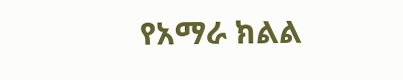የአማራ ክልል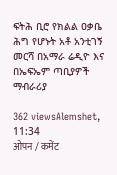ፍትሕ ቢሮ የክልል ዐቃቤ ሕግ የሆኑት አቶ አንቲገኝ መርሻ በአማራ ሬዲዮ እና በኤፍኤም ጣቢያዎች ማብራሪያ

362 viewsAlemshet, 11:34
ओपन / कमेंट